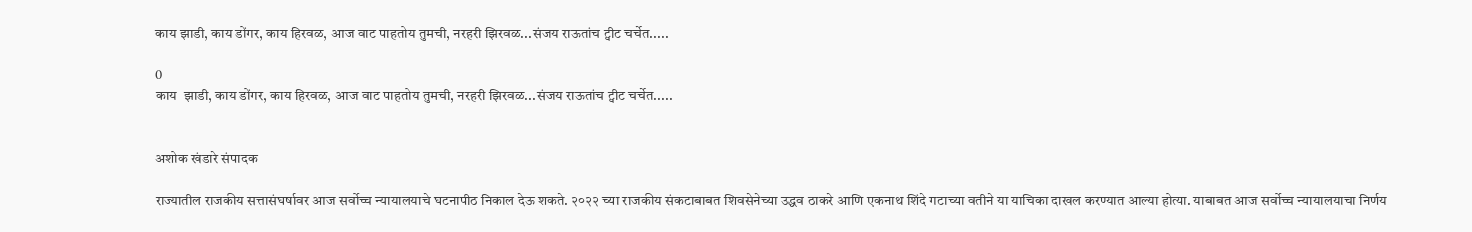काय झाडी, काय डोंगर, काय हिरवळ, आज वाट पाहतोय तुमची, नरहरी झिरवळ...संजय राऊतांच ट्वीट चर्चेत.....

0
काय  झाडी, काय डोंगर, काय हिरवळ, आज वाट पाहतोय तुमची, नरहरी झिरवळ...संजय राऊतांच ट्वीट चर्चेत.....


अशोक खंडारे संपादक

राज्यातील राजकीय सत्तासंघर्षावर आज सर्वोच्च न्यायालयाचे घटनापीठ निकाल देऊ शकते. २०२२ च्या राजकीय संकटाबाबत शिवसेनेच्या उद्धव ठाकरे आणि एकनाथ शिंदे गटाच्या वतीने या याचिका दाखल करण्यात आल्या होत्या. याबाबत आज सर्वोच्च न्यायालयाचा निर्णय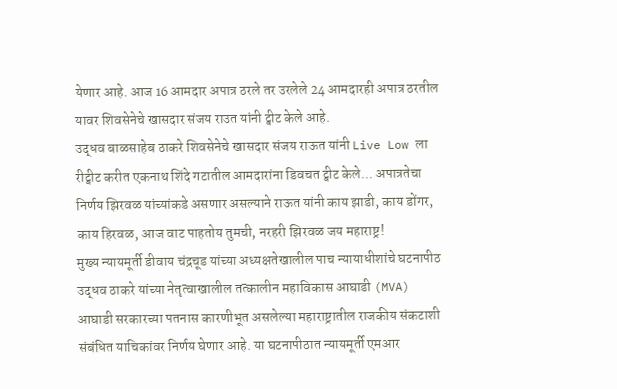येणार आहे. आज 16 आमदार अपात्र ठरले तर उरलेले 24 आमदारही अपात्र ठरतील यावर शिवसेनेचे खासदार संजय राउत यांनी ट्वीट केले आहे.
उद्धव बाळसाहेब ठाकरे शिवसेनेचे खासदार संजय राऊत यांनी Live Low ला रीट्वीट करीत एकनाथ शिंदे गटातील आमदारांना डिवचत ट्वीट केले... अपात्रतेचा निर्णय झिरवळ यांच्यांकडे असणार असल्याने राऊत यांनी काय झाडी, काय डोंगर, काय हिरवळ, आज वाट पाहतोय तुमची, नरहरी झिरवळ जय महाराष्ट्र!
मुख्य न्यायमूर्ती डीवाय चंद्रचूड यांच्या अध्यक्षतेखालील पाच न्यायाधीशांचे घटनापीठ उद्धव ठाकरे यांच्या नेतृत्वाखालील तत्कालीन महाविकास आघाडी (MVA) आघाडी सरकारच्या पतनास कारणीभूत असलेल्या महाराष्ट्रातील राजकीय संकटाशी संबंधित याचिकांवर निर्णय घेणार आहे. या घटनापीठात न्यायमूर्ती एमआर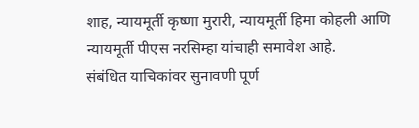शाह, न्यायमूर्ती कृष्णा मुरारी, न्यायमूर्ती हिमा कोहली आणि न्यायमूर्ती पीएस नरसिम्हा यांचाही समावेश आहे.
संबंधित याचिकांवर सुनावणी पूर्ण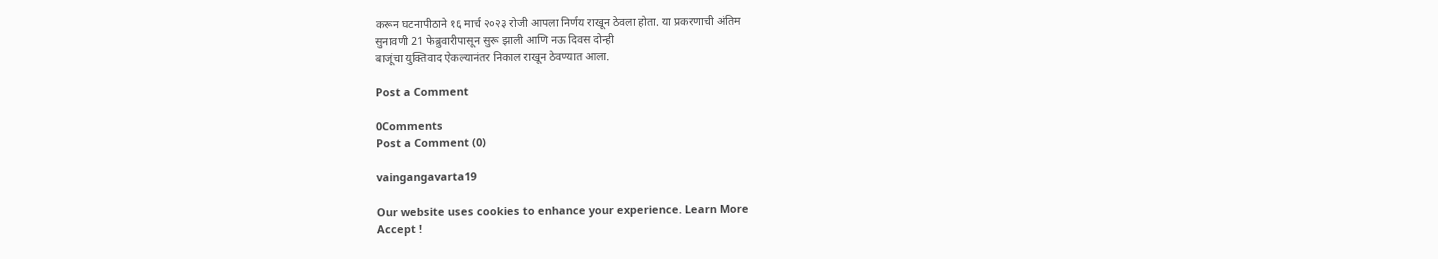करून घटनापीठाने १६ मार्च २०२३ रोजी आपला निर्णय राखून ठेवला होता. या प्रकरणाची अंतिम
सुनावणी 21 फेब्रुवारीपासून सुरू झाली आणि नऊ दिवस दोन्ही
बाजूंचा युक्तिवाद ऐकल्यानंतर निकाल राखून ठेवण्यात आला.

Post a Comment

0Comments
Post a Comment (0)

vaingangavarta19

Our website uses cookies to enhance your experience. Learn More
Accept !